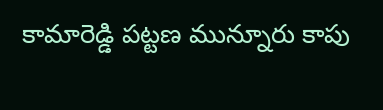కామారెడ్డి పట్టణ మున్నూరు కాపు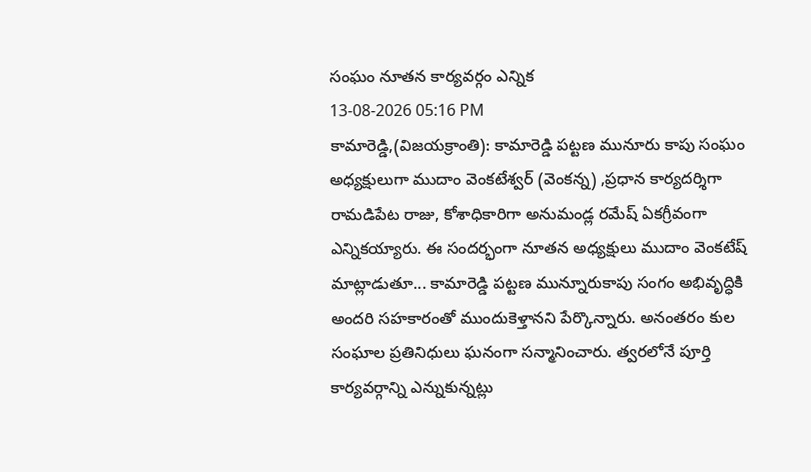సంఘం నూతన కార్యవర్గం ఎన్నిక
13-08-2026 05:16 PM
కామారెడ్డి,(విజయక్రాంతి): కామారెడ్డి పట్టణ మునూరు కాపు సంఘం అధ్యక్షులుగా ముదాం వెంకటేశ్వర్ (వెంకన్న) ,ప్రధాన కార్యదర్శిగా రామడిపేట రాజు, కోశాధికారిగా అనుమండ్ల రమేష్ ఏకగ్రీవంగా ఎన్నికయ్యారు. ఈ సందర్భంగా నూతన అధ్యక్షులు ముదాం వెంకటేష్ మాట్లాడుతూ... కామారెడ్డి పట్టణ మున్నూరుకాపు సంగం అభివృద్ధికి అందరి సహకారంతో ముందుకెళ్తానని పేర్కొన్నారు. అనంతరం కుల సంఘాల ప్రతినిధులు ఘనంగా సన్మానించారు. త్వరలోనే పూర్తి కార్యవర్గాన్ని ఎన్నుకున్నట్లు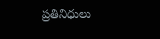ప్రతినిధులు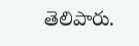తెలిపారు.